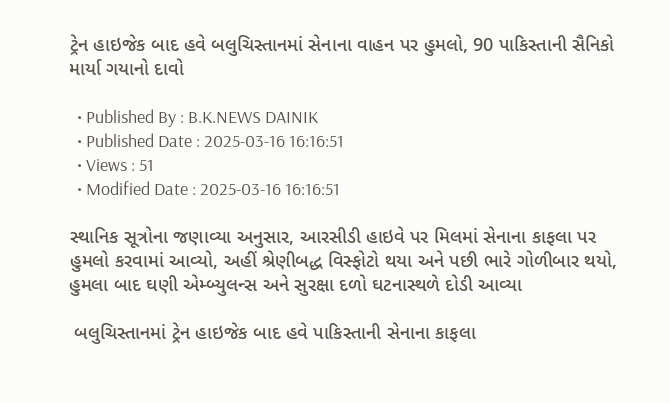ટ્રેન હાઇજેક બાદ હવે બલુચિસ્તાનમાં સેનાના વાહન પર હુમલો, 90 પાકિસ્તાની સૈનિકો માર્યા ગયાનો દાવો

  • Published By : B.K.NEWS DAINIK
  • Published Date : 2025-03-16 16:16:51
  • Views : 51
  • Modified Date : 2025-03-16 16:16:51

સ્થાનિક સૂત્રોના જણાવ્યા અનુસાર, આરસીડી હાઇવે પર મિલમાં સેનાના કાફલા પર હુમલો કરવામાં આવ્યો, અહીં શ્રેણીબદ્ધ વિસ્ફોટો થયા અને પછી ભારે ગોળીબાર થયો, હુમલા બાદ ઘણી એમ્બ્યુલન્સ અને સુરક્ષા દળો ઘટનાસ્થળે દોડી આવ્યા

 બલુચિસ્તાનમાં ટ્રેન હાઇજેક બાદ હવે પાકિસ્તાની સેનાના કાફલા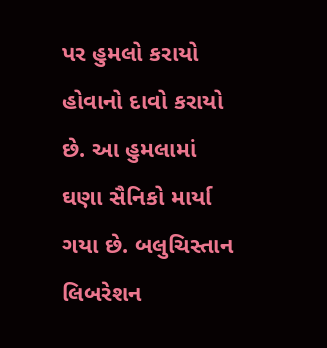પર હુમલો કરાયો હોવાનો દાવો કરાયો છે. આ હુમલામાં ઘણા સૈનિકો માર્યા ગયા છે. બલુચિસ્તાન લિબરેશન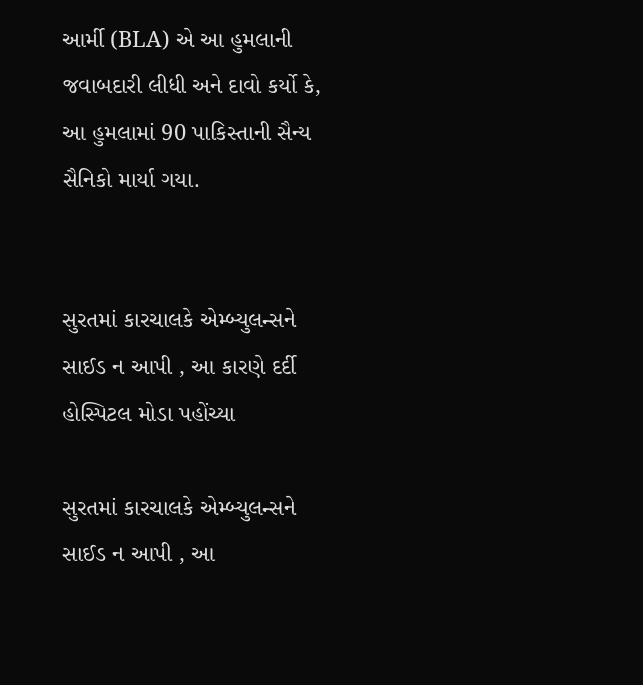આર્મી (BLA) એ આ હુમલાની જવાબદારી લીધી અને દાવો કર્યો કે, આ હુમલામાં 90 પાકિસ્તાની સૈન્ય સૈનિકો માર્યા ગયા.


સુરતમાં કારચાલકે એમ્બ્યુલન્સને સાઈડ ન આપી , આ કારણે દર્દી હોસ્પિટલ મોડા પહોંચ્યા

સુરતમાં કારચાલકે એમ્બ્યુલન્સને સાઈડ ન આપી , આ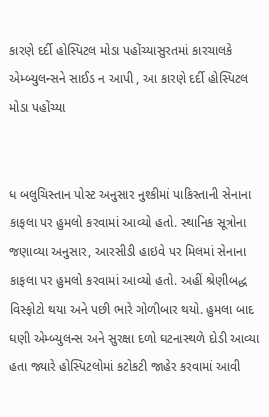કારણે દર્દી હોસ્પિટલ મોડા પહોંચ્યાસુરતમાં કારચાલકે એમ્બ્યુલન્સને સાઈડ ન આપી , આ કારણે દર્દી હોસ્પિટલ મોડા પહોંચ્યા


ધ બલુચિસ્તાન પોસ્ટ અનુસાર નુશ્કીમાં પાકિસ્તાની સેનાના કાફલા પર હુમલો કરવામાં આવ્યો હતો. સ્થાનિક સૂત્રોના જણાવ્યા અનુસાર, આરસીડી હાઇવે પર મિલમાં સેનાના કાફલા પર હુમલો કરવામાં આવ્યો હતો. અહીં શ્રેણીબદ્ધ વિસ્ફોટો થયા અને પછી ભારે ગોળીબાર થયો. હુમલા બાદ ઘણી એમ્બ્યુલન્સ અને સુરક્ષા દળો ઘટનાસ્થળે દોડી આવ્યા હતા જ્યારે હોસ્પિટલોમાં કટોકટી જાહેર કરવામાં આવી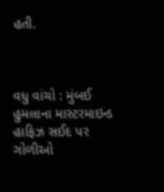હતી.



વધુ વાંચો : મુંબઈ હુમલાના માસ્ટરમાઇન્ડ હાફિઝ સઈદ પર ગોળીઓ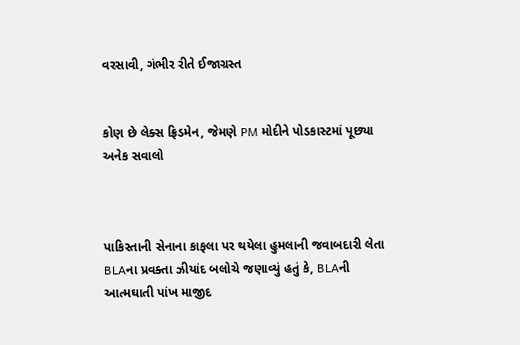વરસાવી, ગંભીર રીતે ઈજાગ્રસ્ત


કોણ છે લેક્સ ફ્રિડમેન, જેમણે PM મોદીને પોડકાસ્ટમાં પૂછ્યા અનેક સવાલો



પાકિસ્તાની સેનાના કાફલા પર થયેલા હુમલાની જવાબદારી લેતા BLAના પ્રવક્તા ઝીયાંદ બલોચે જણાવ્યું હતું કે, BLAની આત્મઘાતી પાંખ માજીદ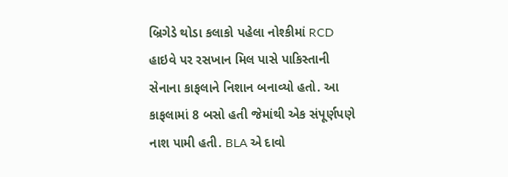બ્રિગેડે થોડા કલાકો પહેલા નોશ્કીમાં RCD હાઇવે પર રસખાન મિલ પાસે પાકિસ્તાની સેનાના કાફલાને નિશાન બનાવ્યો હતો. આ કાફલામાં 8 બસો હતી જેમાંથી એક સંપૂર્ણપણે નાશ પામી હતી. BLA એ દાવો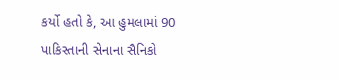કર્યો હતો કે, આ હુમલામાં 90 પાકિસ્તાની સેનાના સૈનિકો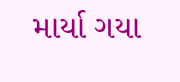માર્યા ગયા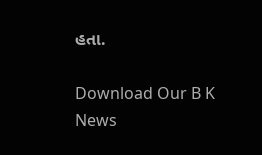હતા.

Download Our B K News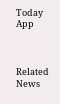Today App



Related News